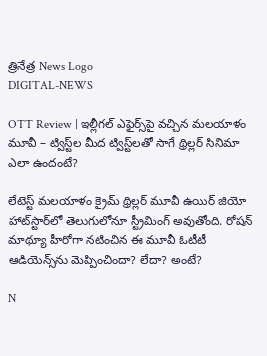త్రినేత్ర News Logo
DIGITAL-NEWS

OTT Review | ఇల్లీగ‌ల్ ఎఫైర్స్‌పై వ‌చ్చిన మ‌ల‌యాళం మూవీ – ట్విస్ట్‌ల మీద ట్విస్ట్‌ల‌తో సాగే థ్రిల్ల‌ర్ సినిమా ఎలా ఉందంటే?

లేటెస్ట్ మ‌ల‌యాళం క్రైమ్ థ్రిల్ల‌ర్ మూవీ ఉయిర్ జియో హాట్‌స్టార్‌లో తెలుగులోనూ స్ట్రీమింగ్ అవుతోంది. రోష‌న్ మాథ్యూ హీరోగా న‌టించిన ఈ మూవీ ఓటీటీ ఆడియెన్స్‌ను మెప్పించిందా? లేదా? అంటే?

N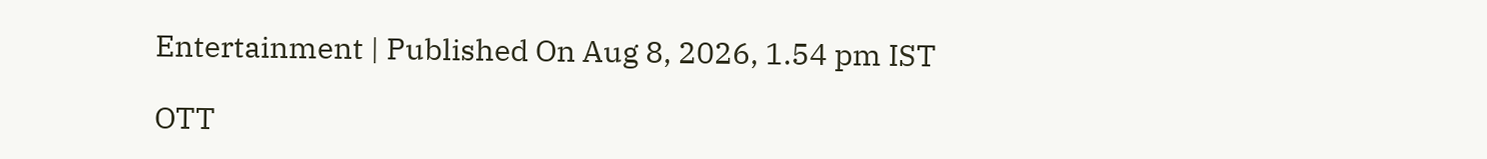Entertainment | Published On Aug 8, 2026, 1.54 pm IST

OTT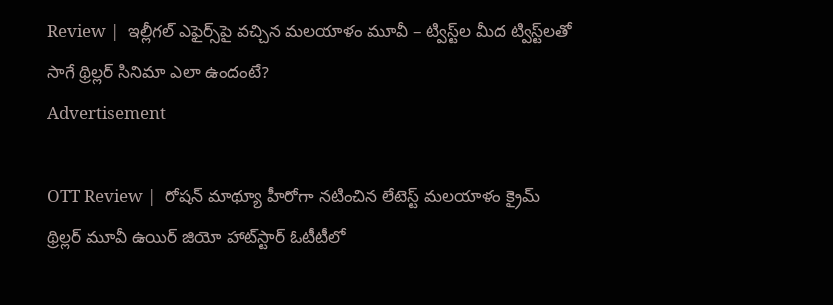Review |  ఇల్లీగ‌ల్ ఎఫైర్స్‌పై వ‌చ్చిన మ‌ల‌యాళం మూవీ – ట్విస్ట్‌ల మీద ట్విస్ట్‌ల‌తో సాగే థ్రిల్ల‌ర్ సినిమా ఎలా ఉందంటే?
Advertisement

OTT Review |  రోష‌న్ మాథ్యూ హీరోగా న‌టించిన లేటెస్ట్ మ‌ల‌యాళం క్రైమ్ థ్రిల్ల‌ర్ మూవీ ఉయిర్ జియో హాట్‌స్టార్ ఓటీటీలో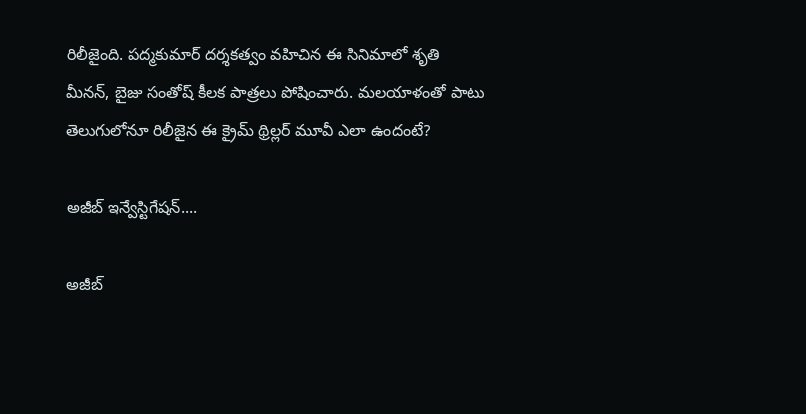రిలీజైంది. ప‌ద్మ‌కుమార్ ద‌ర్శ‌క‌త్వం వ‌హిచిన ఈ సినిమాలో శృతి మీన‌న్‌, బైజు సంతోష్ కీల‌క పాత్ర‌లు పోషించారు. మ‌ల‌యాళంతో పాటు తెలుగులోనూ రిలీజైన ఈ క్రైమ్ థ్రిల్ల‌ర్ మూవీ ఎలా ఉందంటే?

అజీబ్ ఇన్వేస్టిగేష‌న్‌....

అజీబ్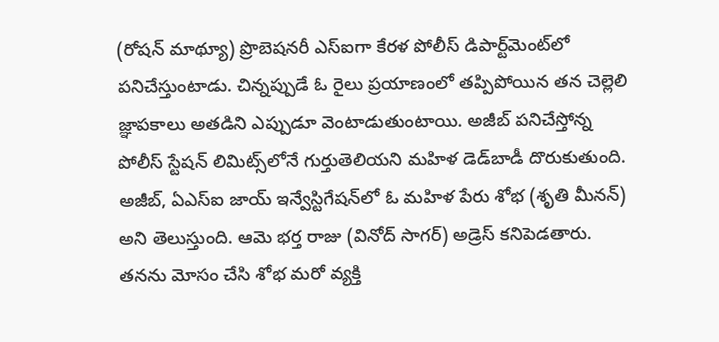(రోష‌న్ మాథ్యూ) ప్రొబెష‌న‌రీ ఎస్ఐగా కేర‌ళ పోలీస్ డిపార్ట్‌మెంట్‌లో ప‌నిచేస్తుంటాడు. చిన్న‌ప్పుడే ఓ రైలు ప్ర‌యాణంలో త‌ప్పిపోయిన త‌న చెల్లెలి జ్ఞాప‌కాలు అత‌డిని ఎప్పుడూ వెంటాడుతుంటాయి. అజీబ్ ప‌నిచేస్తోన్న పోలీస్ స్టేష‌న్ లిమిట్స్‌లోనే గుర్తుతెలియ‌ని మ‌హిళ డెడ్‌బాడీ దొరుకుతుంది. అజీబ్, ఏఎస్ఐ జాయ్ ఇన్వేస్టిగేష‌న్‌లో ఓ మ‌హిళ పేరు శోభ (శృతి మీన‌న్‌) అని తెలుస్తుంది. ఆమె భ‌ర్త రాజు (వినోద్ సాగ‌ర్‌) అడ్రెస్ క‌నిపెడ‌తారు. త‌న‌ను మోసం చేసి శోభ మ‌రో వ్య‌క్తి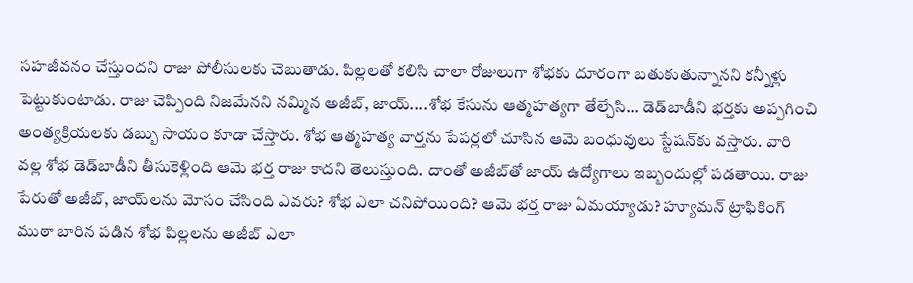స‌హ‌జీవ‌నం చేస్తుంద‌ని రాజు పోలీసుల‌కు చెబుతాడు. పిల్ల‌ల‌తో క‌లిసి చాలా రోజులుగా శోభ‌కు దూరంగా బ‌తుకుతున్నాన‌ని క‌న్నీళ్లు పెట్టుకుంటాడు. రాజు చెప్పింది నిజ‌మేన‌ని న‌మ్మిన అజీబ్, జాయ్‌....శోభ కేసును ఆత్మ‌హ‌త్య‌గా తేల్చేసి... డెడ్‌బాడీని భ‌ర్త‌కు అప్ప‌గించి అంత్య‌క్రియ‌ల‌కు డ‌బ్బు సాయం కూడా చేస్తారు. శోభ ఆత్మ‌హ‌త్య వార్త‌ను పేప‌ర్ల‌లో చూసిన ఆమె బంధువులు స్టేష‌న్‌కు వ‌స్తారు. వారి వ‌ల్ల శోభ డెడ్‌బాడీని తీసుకెళ్లింది ఆమె భ‌ర్త రాజు కాద‌ని తెలుస్తుంది. దాంతో అజీబ్‌తో జాయ్ ఉద్యోగాలు ఇబ్బందుల్లో ప‌డ‌తాయి. రాజు పేరుతో అజీబ్‌, జాయ్‌ల‌ను మోసం చేసింది ఎవ‌రు? శోభ ఎలా చ‌నిపోయింది? ఆమె భ‌ర్త రాజు ఏమ‌య్యాడు? హ్యూమ‌న్ ట్రాఫికింగ్ ముఠా బారిన ప‌డిన శోభ పిల్ల‌ల‌ను అజీబ్ ఎలా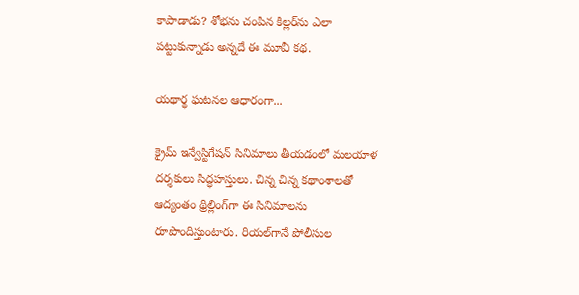కాపాడాడు? శోభ‌ను చంపిన కిల్ల‌ర్‌ను ఎలా ప‌ట్టుకున్నాడు అన్న‌దే ఈ మూవీ క‌థ‌.

య‌థార్థ ఘ‌ట‌న‌ల ఆధారంగా...

క్రైమ్ ఇన్వేస్టిగేష‌న్ సినిమాలు తీయ‌డంలో మ‌ల‌యాళ ద‌ర్శ‌కులు సిద్ధ‌హ‌స్తులు. చిన్న చిన్న క‌థాంశాల‌తో ఆద్యంతం థ్రిల్లింగ్‌గా ఈ సినిమాల‌ను రూపొందిస్తుంటారు. రియ‌ల్‌గానే పోలీసుల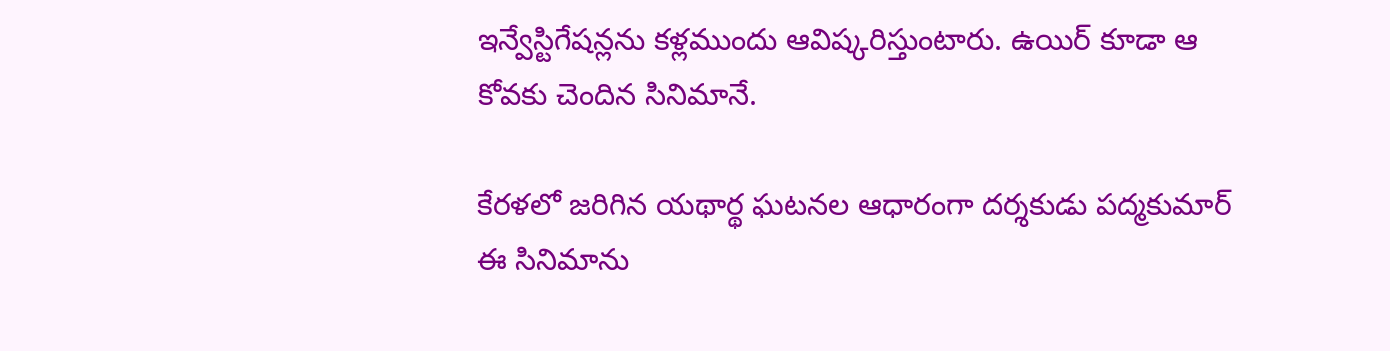ఇన్వేస్టిగేష‌న్ల‌ను క‌ళ్ల‌ముందు ఆవిష్క‌రిస్తుంటారు. ఉయిర్ కూడా ఆ కోవ‌కు చెందిన సినిమానే.

కేర‌ళ‌లో జ‌రిగిన య‌థార్థ ఘ‌ట‌న‌ల ఆధారంగా ద‌ర్శ‌కుడు ప‌ద్మ‌కుమార్ ఈ సినిమాను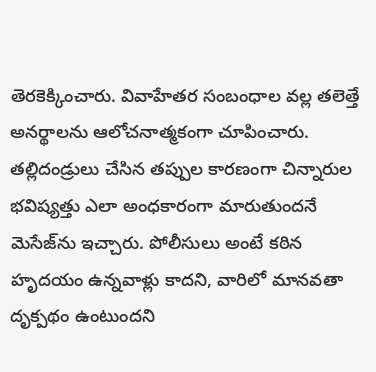తెర‌కెక్కించారు. వివాహేత‌ర సంబంధాల వ‌ల్ల త‌లెత్తే అన‌ర్థాల‌ను ఆలోచ‌నాత్మ‌కంగా చూపించారు. త‌ల్లిదండ్రులు చేసిన త‌ప్పుల కార‌ణంగా చిన్నారుల భ‌విష్య‌త్తు ఎలా అంధ‌కారంగా మారుతుంద‌నే మెసేజ్‌ను ఇచ్చారు. పోలీసులు అంటే క‌ఠిన హృద‌యం ఉన్న‌వాళ్లు కాద‌ని, వారిలో మాన‌వ‌తా దృక్ప‌థం ఉంటుంద‌ని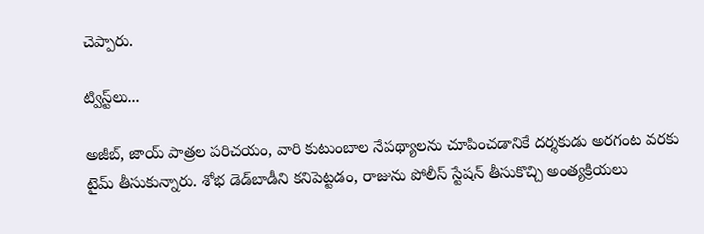చెప్పారు.

ట్విస్ట్‌లు...

అజీబ్‌, జాయ్ పాత్ర‌ల ప‌రిచ‌యం, వారి కుటుంబాల నేప‌థ్యాల‌ను చూపించ‌డానికే ద‌ర్శ‌కుడు అర‌గంట వ‌ర‌కు టైమ్ తీసుకున్నారు. శోభ డెడ్‌బాడీని క‌నిపెట్ట‌డం, రాజును పోలీస్ స్టేష‌న్ తీసుకొచ్చి అంత్య‌క్రియ‌లు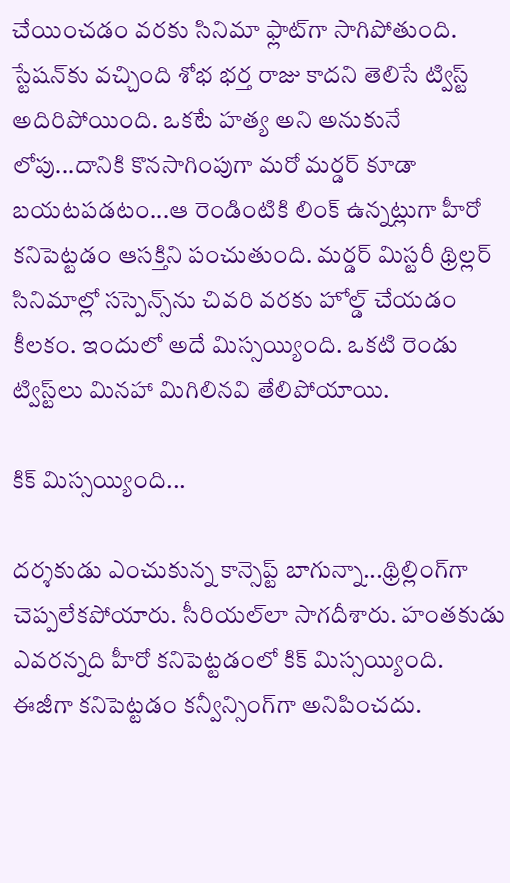చేయించ‌డం వ‌ర‌కు సినిమా ఫ్లాట్‌గా సాగిపోతుంది. స్టేష‌న్‌కు వ‌చ్చింది శోభ‌ భ‌ర్త రాజు కాద‌ని తెలిసే ట్విస్ట్ అదిరిపోయింది. ఒక‌టే హ‌త్య అని అనుకునే లోపు...దానికి కొన‌సాగింపుగా మ‌రో మ‌ర్డ‌ర్ కూడా బ‌య‌ట‌ప‌డ‌టం...ఆ రెండింటికి లింక్ ఉన్న‌ట్లుగా హీరో క‌నిపెట్ట‌డం ఆస‌క్తిని పంచుతుంది. మ‌ర్డ‌ర్ మిస్ట‌రీ థ్రిల్ల‌ర్ సినిమాల్లో స‌స్పెన్స్‌ను చివ‌రి వ‌ర‌కు హోల్డ్ చేయ‌డం కీల‌కం. ఇందులో అదే మిస్స‌య్యింది. ఒక‌టి రెండు ట్విస్ట్‌లు మిన‌హా మిగిలిన‌వి తేలిపోయాయి.

కిక్ మిస్స‌య్యింది...

ద‌ర్శ‌కుడు ఎంచుకున్న కాన్సెప్ట్ బాగున్నా...థ్రిల్లింగ్‌గా చెప్ప‌లేక‌పోయారు. సీరియ‌ల్‌లా సాగ‌దీశారు. హంత‌కుడు ఎవ‌ర‌న్న‌ది హీరో క‌నిపెట్ట‌డంలో కిక్ మిస్స‌య్యింది. ఈజీగా క‌నిపెట్ట‌డం క‌న్వీన్సింగ్‌గా అనిపించ‌దు.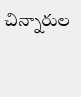చిన్నారుల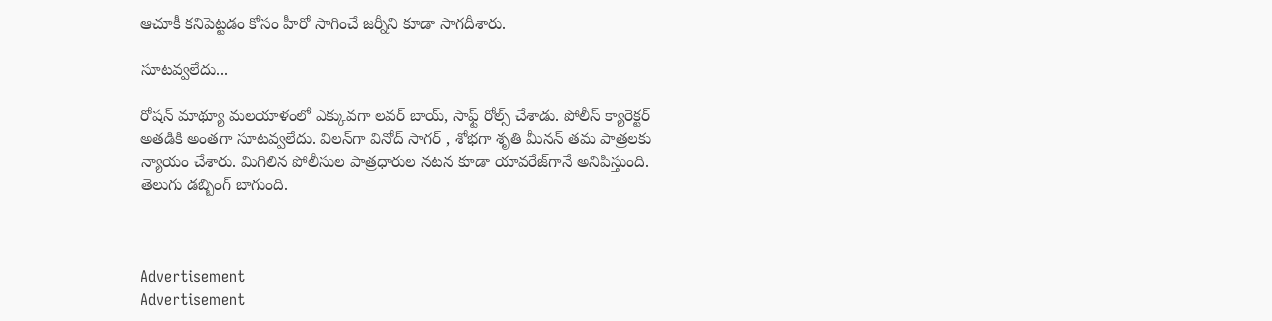ఆచూకీ క‌నిపెట్ట‌డం కోసం హీరో సాగించే జ‌ర్నీని కూడా సాగ‌దీశారు.

సూట‌వ్వ‌లేదు...

రోష‌న్ మాథ్యూ మ‌ల‌యాళంలో ఎక్కువ‌గా ల‌వ‌ర్ బాయ్‌, సాఫ్ట్ రోల్స్ చేశాడు. పోలీస్ క్యారెక్ట‌ర్ అత‌డికి అంత‌గా సూట‌వ్వ‌లేదు. విల‌న్‌గా వినోద్ సాగ‌ర్ , శోభ‌గా శృతి మీన‌న్ త‌మ పాత్ర‌ల‌కు న్యాయం చేశారు. మిగిలిన పోలీసుల పాత్ర‌ధారుల న‌ట‌న కూడా యావ‌రేజ్‌గానే అనిపిస్తుంది. తెలుగు డ‌బ్బింగ్ బాగుంది.



Advertisement
Advertisement